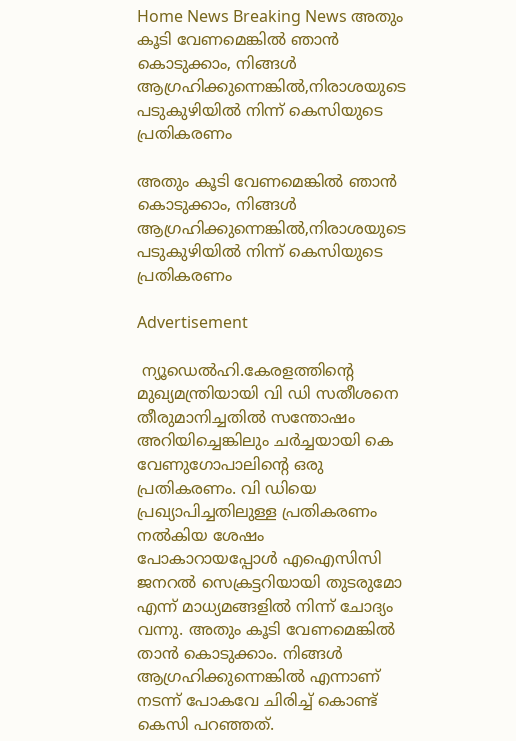Home News Breaking News അതും കൂടി വേണമെങ്കിൽ ‍ഞാൻ കൊടുക്കാം, നിങ്ങൾ ആഗ്രഹിക്കുന്നെങ്കിൽ,നിരാശയുടെ പടുകുഴിയില്‍ നിന്ന് കെസിയുടെ പ്രതികരണം

അതും കൂടി വേണമെങ്കിൽ ‍ഞാൻ കൊടുക്കാം, നിങ്ങൾ ആഗ്രഹിക്കുന്നെങ്കിൽ,നിരാശയുടെ പടുകുഴിയില്‍ നിന്ന് കെസിയുടെ പ്രതികരണം

Advertisement

 ന്യൂഡെല്‍ഹി.കേരളത്തിന്‍റെ മുഖ്യമന്ത്രിയായി വി ഡി സതീശനെ തീരുമാനിച്ചതിൽ സന്തോഷം അറിയിച്ചെങ്കിലും ചര്‍ച്ചയായി കെ വേണുഗോപാലിന്‍റെ ഒരു പ്രതികരണം. വി ഡിയെ പ്രഖ്യാപിച്ചതിലുള്ള പ്രതികരണം നൽകിയ ശേഷം പോകാറായപ്പോൾ എഐസിസി ജനറൽ സെക്രട്ടറിയായി തുടരുമോ എന്ന് മാധ്യമങ്ങളിൽ നിന്ന് ചോദ്യം വന്നു. അതും കൂടി വേണമെങ്കിൽ താൻ കൊടുക്കാം. നിങ്ങൾ ആഗ്രഹിക്കുന്നെങ്കിൽ എന്നാണ് നടന്ന് പോകവേ ചിരിച്ച് കൊണ്ട് കെസി പറഞ്ഞത്.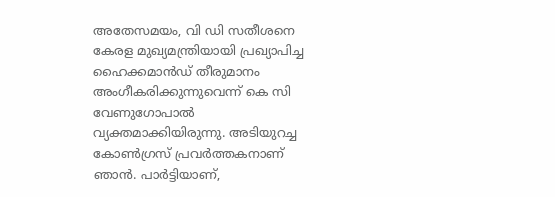അതേസമയം, വി ഡി സതീശനെ കേരള മുഖ്യമന്ത്രിയായി പ്രഖ്യാപിച്ച ഹൈക്കമാന്‍ഡ് തീരുമാനം അംഗീകരിക്കുന്നുവെന്ന് കെ സി വേണുഗോപാല്‍ വ്യക്തമാക്കിയിരുന്നു. അടിയുറച്ച കോൺഗ്രസ് പ്രവർത്തകനാണ് ഞാൻ. പാര്‍ട്ടിയാണ്,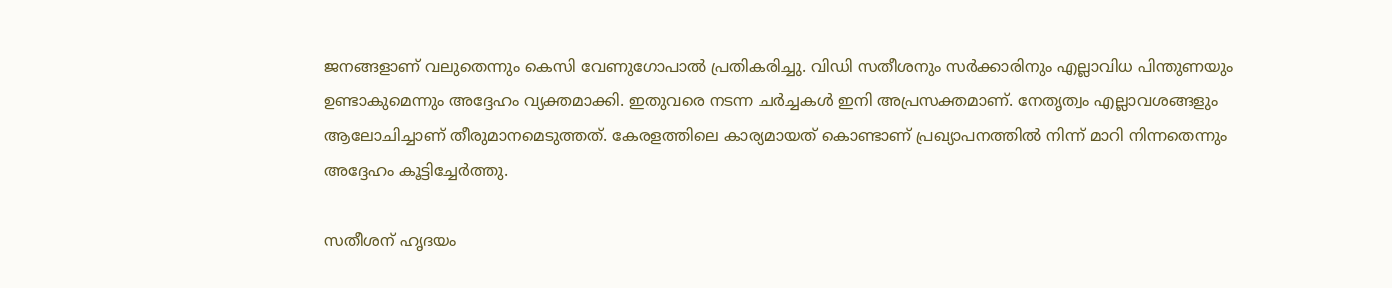ജനങ്ങളാണ് വലുതെന്നും കെസി വേണുഗോപാൽ പ്രതികരിച്ചു. വിഡി സതീശനും സർക്കാരിനും എല്ലാവിധ പിന്തുണയും ഉണ്ടാകുമെന്നും അദ്ദേഹം വ്യക്തമാക്കി. ഇതുവരെ നടന്ന ചർച്ചകൾ ഇനി അപ്രസക്തമാണ്. നേതൃത്വം എല്ലാവശങ്ങളും ആലോചിച്ചാണ് തീരുമാനമെടുത്തത്. കേരളത്തിലെ കാര്യമായത് കൊണ്ടാണ് പ്രഖ്യാപനത്തിൽ നിന്ന് മാറി നിന്നതെന്നും അദ്ദേഹം കൂട്ടിച്ചേര്‍ത്തു.

സതീശന് ഹൃദയം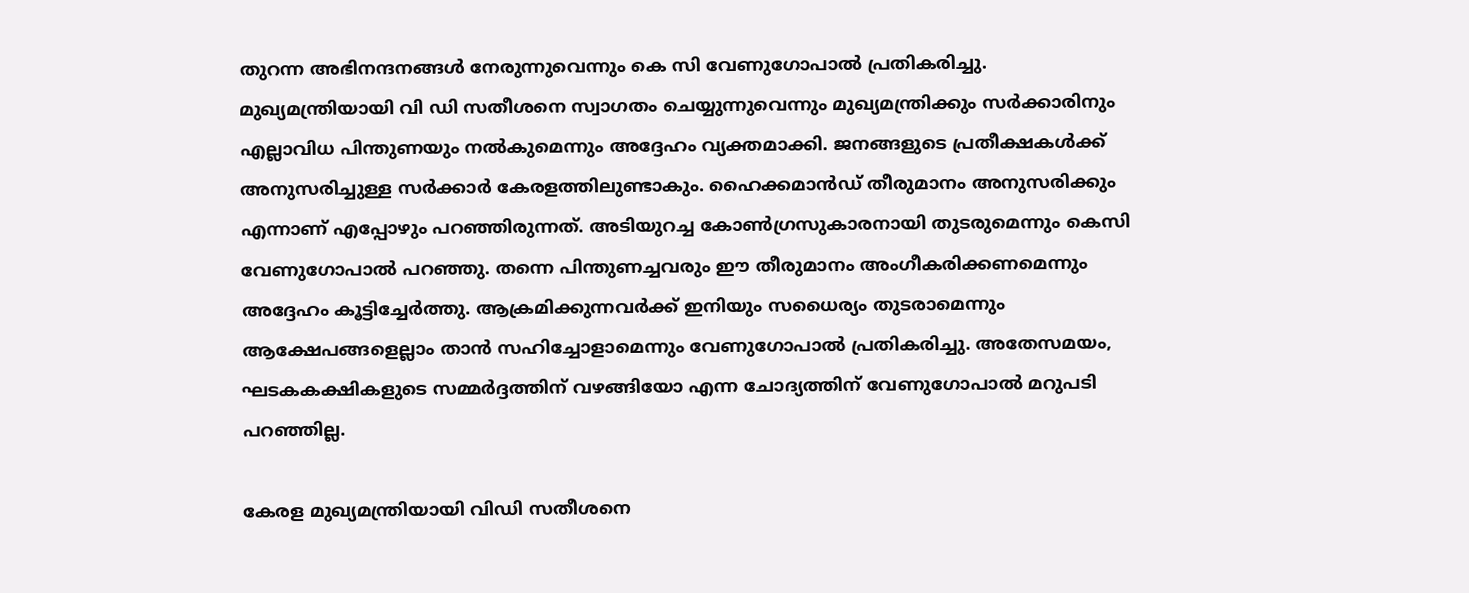തുറന്ന അഭിനന്ദനങ്ങൾ നേരുന്നുവെന്നും കെ സി വേണുഗോപാൽ പ്രതികരിച്ചു. മുഖ്യമന്ത്രിയായി വി ഡി സതീശനെ സ്വാഗതം ചെയ്യുന്നുവെന്നും മുഖ്യമന്ത്രിക്കും സർക്കാരിനും എല്ലാവിധ പിന്തുണയും നൽകുമെന്നും അദ്ദേഹം വ്യക്തമാക്കി. ജനങ്ങളുടെ പ്രതീക്ഷകൾക്ക് അനുസരിച്ചുള്ള സർക്കാർ കേരളത്തിലുണ്ടാകും. ഹൈക്കമാൻഡ് തീരുമാനം അനുസരിക്കും എന്നാണ് എപ്പോഴും പറഞ്ഞിരുന്നത്. അടിയുറച്ച കോൺഗ്രസുകാരനായി തുടരുമെന്നും കെസി വേണുഗോപാൽ പറഞ്ഞു. തന്നെ പിന്തുണച്ചവരും ഈ തീരുമാനം അംഗീകരിക്കണമെന്നും അദ്ദേഹം കൂട്ടിച്ചേര്‍ത്തു. ആക്രമിക്കുന്നവർക്ക് ഇനിയും സധൈര്യം തുടരാമെന്നും ആക്ഷേപങ്ങളെല്ലാം താൻ സഹിച്ചോളാമെന്നും വേണുഗോപാൽ പ്രതികരിച്ചു. അതേസമയം, ഘടകകക്ഷികളുടെ സമ്മർദ്ദത്തിന് വഴങ്ങിയോ എന്ന ചോദ്യത്തിന് വേണുഗോപാൽ മറുപടി പറഞ്ഞില്ല.

കേരള മുഖ്യമന്ത്രിയായി വിഡി സതീശനെ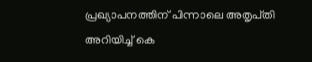പ്രഖ്യാപനത്തിന് പിന്നാലെ അതൃപ്‌തി അറിയിച്ച് കെ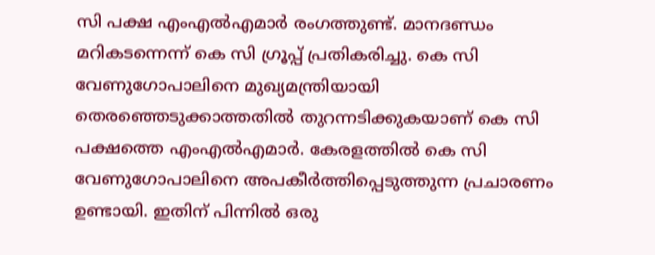സി പക്ഷ എംഎല്‍എമാർ രംഗത്തുണ്ട്. മാനദണ്ഡം മറികടന്നെന്ന് കെ സി ഗ്രൂപ്പ് പ്രതികരിച്ചു. കെ സി വേണുഗോപാലിനെ മുഖ്യമന്ത്രിയായി തെരഞ്ഞെടുക്കാത്തതില്‍ തുറന്നടിക്കുകയാണ് കെ സി പക്ഷത്തെ എംഎൽഎമാർ. കേരളത്തില്‍ കെ സി വേണുഗോപാലിനെ അപകീർത്തിപ്പെടുത്തുന്ന പ്രചാരണം ഉണ്ടായി. ഇതിന് പിന്നിൽ ഒരു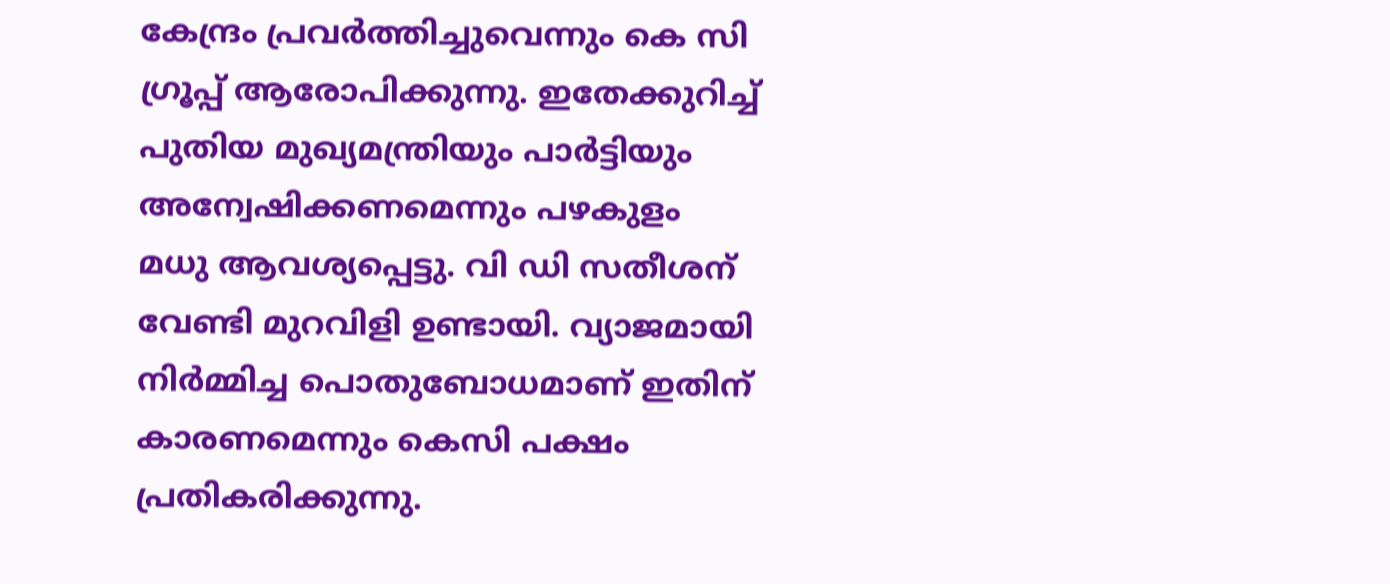കേന്ദ്രം പ്രവർത്തിച്ചുവെന്നും കെ സി ഗ്രൂപ്പ് ആരോപിക്കുന്നു. ഇതേക്കുറിച്ച് പുതിയ മുഖ്യമന്ത്രിയും പാർട്ടിയും അന്വേഷിക്കണമെന്നും പഴകുളം മധു ആവശ്യപ്പെട്ടു. വി ഡി സതീശന് വേണ്ടി മുറവിളി ഉണ്ടായി. വ്യാജമായി നിർമ്മിച്ച പൊതുബോധമാണ് ഇതിന് കാരണമെന്നും കെസി പക്ഷം പ്രതികരിക്കുന്നു.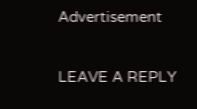Advertisement

LEAVE A REPLY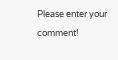Please enter your comment!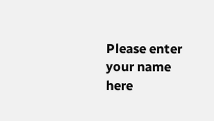Please enter your name here